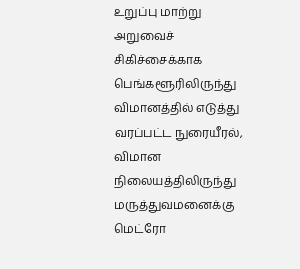உறுப்பு மாற்று அறுவைச் சிகிச்சைக்காக பெங்களூரிலிருந்து விமானத்தில் எடுத்து வரப்பட்ட நுரையீரல், விமான நிலையத்திலிருந்து மருத்துவமனைக்கு மெட்ரோ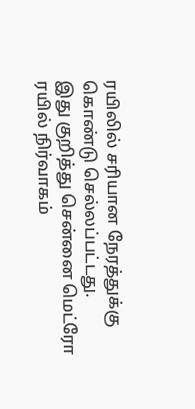ரயிலில் சரியான நேரத்துக்கு கொண்டு செல்லப்பட்டது.
இது குறித்து சென்னை மெட்ரோ ரயில் நிர்வாகம்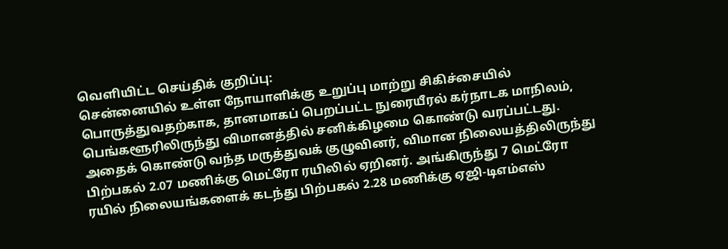வெளியிட்ட செய்திக் குறிப்பு:
சென்னையில் உள்ள நோயாளிக்கு உறுப்பு மாற்று சிகிச்சையில் பொருத்துவதற்காக, தானமாகப் பெறப்பட்ட நுரையீரல் கர்நாடக மாநிலம், பெங்களூரிலிருந்து விமானத்தில் சனிக்கிழமை கொண்டு வரப்பட்டது. அதைக் கொண்டு வந்த மருத்துவக் குழுவினர், விமான நிலையத்திலிருந்து பிற்பகல் 2.07 மணிக்கு மெட்ரோ ரயிலில் ஏறினர். அங்கிருந்து 7 மெட்ரோ ரயில் நிலையங்களைக் கடந்து பிற்பகல் 2.28 மணிக்கு ஏஜி-டிஎம்எஸ்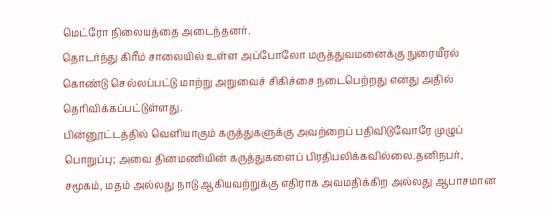மெட்ரோ நிலையத்தை அடைந்தனர்.
தொடர்ந்து கிரீம் சாலையில் உள்ள அப்போலோ மருத்துவமனைக்கு நுரையீரல் கொண்டு செல்லப்பட்டு மாற்று அறுவைச் சிகிச்சை நடைபெற்றது எனது அதில் தெரிவிக்கப்பட்டுள்ளது.
பின்னூட்டத்தில் வெளியாகும் கருத்துகளுக்கு அவற்றைப் பதிவிடுவோரே முழுப் பொறுப்பு; அவை தினமணியின் கருத்துகளைப் பிரதிபலிக்கவில்லை.தனிநபர், சமூகம், மதம் அல்லது நாடு ஆகியவற்றுக்கு எதிராக அவமதிக்கிற அல்லது ஆபாசமான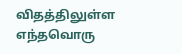விதத்திலுள்ள எந்தவொரு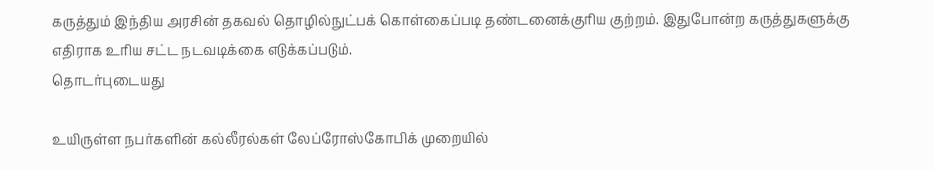கருத்தும் இந்திய அரசின் தகவல் தொழில்நுட்பக் கொள்கைப்படி தண்டனைக்குரிய குற்றம். இதுபோன்ற கருத்துகளுக்கு எதிராக உரிய சட்ட நடவடிக்கை எடுக்கப்படும்.
தொடர்புடையது

உயிருள்ள நபர்களின் கல்லீரல்கள் லேப்ரோஸ்கோபிக் முறையில்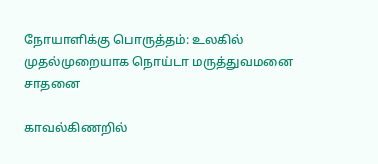நோயாளிக்கு பொருத்தம்: உலகில் முதல்முறையாக நொய்டா மருத்துவமனை சாதனை

காவல்கிணறில்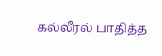கல்லீரல் பாதித்த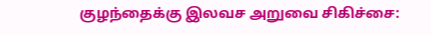குழந்தைக்கு இலவச அறுவை சிகிச்சை: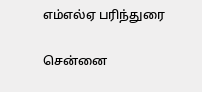எம்எல்ஏ பரிந்துரை

சென்னை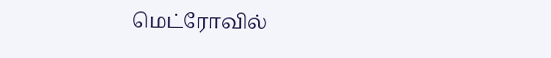மெட்ரோவில்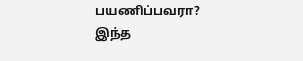பயணிப்பவரா? இந்த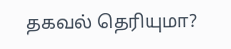தகவல் தெரியுமா?